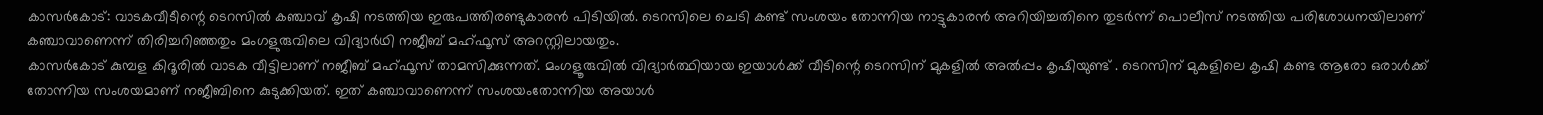കാസർകോട്: വാടകവീടീന്റെ ടെറസിൽ കഞ്ചാവ് കൃഷി നടത്തിയ ഇരുപത്തിരണ്ടുകാരൻ പിടിയിൽ. ടെറസിലെ ചെടി കണ്ട് സംശയം തോന്നിയ നാട്ടുകാരൻ അറിയിച്ചതിനെ തുടർന്ന് പൊലീസ് നടത്തിയ പരിശോധനയിലാണ് കഞ്ചാവാണെന്ന് തിരിച്ചറിഞ്ഞതും മംഗളുരുവിലെ വിദ്യാർഥി നജീബ് മഹ്ഫൂസ് അറസ്റ്റിലായതും.
കാസർകോട് കുമ്പള കിദൂരിൽ വാടക വീട്ടിലാണ് നജീബ് മഹ്ഫൂസ് താമസിക്കുന്നത്. മംഗളൂരുവിൽ വിദ്യാർത്ഥിയായ ഇയാൾക്ക് വീടിന്റെ ടെറസിന് മുകളിൽ അൽപ്പം കൃഷിയുണ്ട് . ടെറസിന് മുകളിലെ കൃഷി കണ്ട ആരോ ഒരാൾക്ക് തോന്നിയ സംശയമാണ് നജീബിനെ കുടുക്കിയത്. ഇത് കഞ്ചാവാണെന്ന് സംശയംതോന്നിയ അയാൾ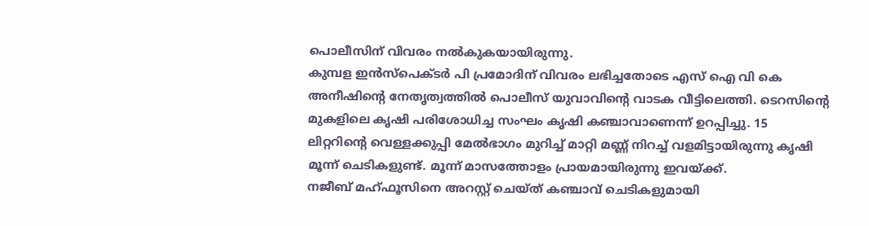പൊലീസിന് വിവരം നൽകുകയായിരുന്നു.
കുമ്പള ഇൻസ്പെക്ടർ പി പ്രമോദിന് വിവരം ലഭിച്ചതോടെ എസ് ഐ വി കെ അനീഷിന്റെ നേതൃത്വത്തിൽ പൊലീസ് യുവാവിന്റെ വാടക വീട്ടിലെത്തി. ടെറസിന്റെ മുകളിലെ കൃഷി പരിശോധിച്ച സംഘം കൃഷി കഞ്ചാവാണെന്ന് ഉറപ്പിച്ചു. 15 ലിറ്ററിന്റെ വെള്ളക്കുപ്പി മേൽഭാഗം മുറിച്ച് മാറ്റി മണ്ണ് നിറച്ച് വളമിട്ടായിരുന്നു കൃഷി മൂന്ന് ചെടികളുണ്ട്. മൂന്ന് മാസത്തോളം പ്രായമായിരുന്നു ഇവയ്ക്ക്.
നജീബ് മഹ്ഫൂസിനെ അറസ്റ്റ് ചെയ്ത് കഞ്ചാവ് ചെടികളുമായി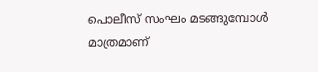പൊലീസ് സംഘം മടങ്ങുമ്പോൾ മാത്രമാണ്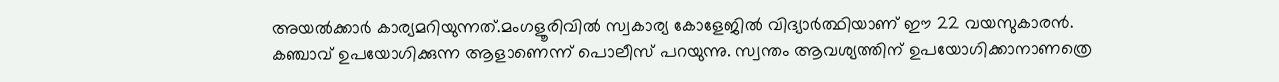അയൽക്കാർ കാര്യമറിയുന്നത്.മംഗളൂരിവിൽ സ്വകാര്യ കോളേജിൽ വിദ്യാർത്ഥിയാണ് ഈ 22 വയസുകാരൻ. കഞ്ചാവ് ഉപയോഗിക്കുന്ന ആളാണെന്ന് പൊലീസ് പറയുന്നു. സ്വന്തം ആവശ്യത്തിന് ഉപയോഗിക്കാനാണത്രെ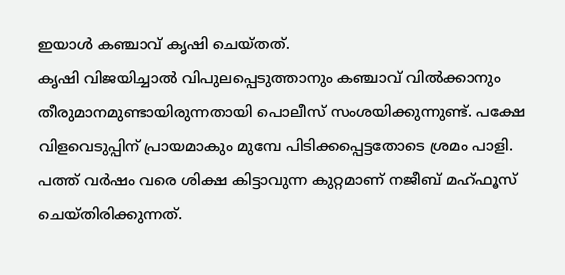ഇയാൾ കഞ്ചാവ് കൃഷി ചെയ്തത്.
കൃഷി വിജയിച്ചാൽ വിപുലപ്പെടുത്താനും കഞ്ചാവ് വിൽക്കാനും തീരുമാനമുണ്ടായിരുന്നതായി പൊലീസ് സംശയിക്കുന്നുണ്ട്. പക്ഷേ വിളവെടുപ്പിന് പ്രായമാകും മുമ്പേ പിടിക്കപ്പെട്ടതോടെ ശ്രമം പാളി. പത്ത് വർഷം വരെ ശിക്ഷ കിട്ടാവുന്ന കുറ്റമാണ് നജീബ് മഹ്ഫൂസ് ചെയ്തിരിക്കുന്നത്.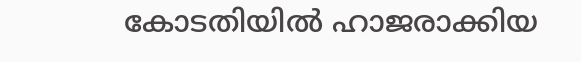കോടതിയിൽ ഹാജരാക്കിയ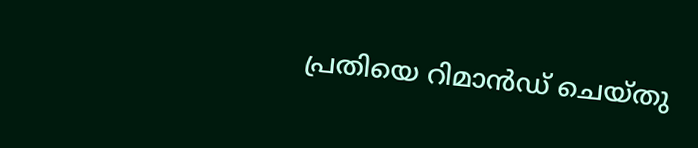പ്രതിയെ റിമാൻഡ് ചെയ്തു